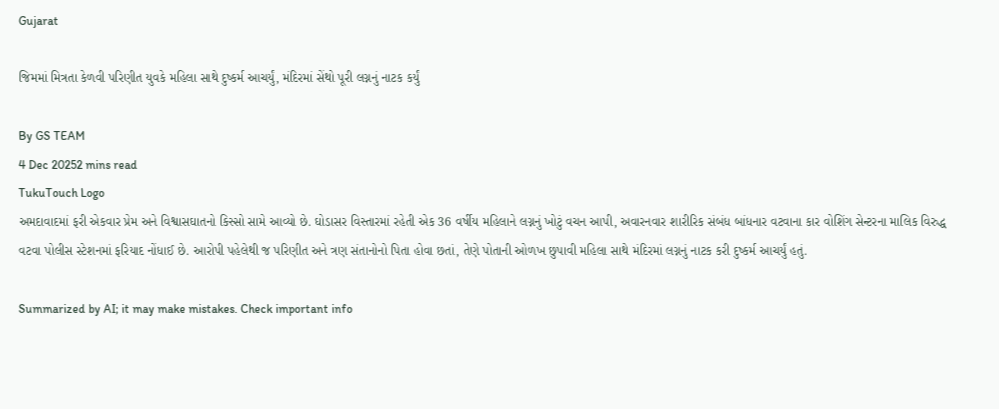Gujarat

જિમમાં મિત્રતા કેળવી પરિણીત યુવકે મહિલા સાથે દુષ્કર્મ આચર્યું, મંદિરમાં સેંથો પૂરી લગ્નનું નાટક કર્યું

By GS TEAM
4 Dec 20252 mins read
TukuTouch Logo
અમદાવાદમાં ફરી એકવાર પ્રેમ અને વિશ્વાસઘાતનો કિસ્સો સામે આવ્યો છે. ઘોડાસર વિસ્તારમાં રહેતી એક 36 વર્ષીય મહિલાને લગ્નનું ખોટું વચન આપી, અવારનવાર શારીરિક સંબંધ બાંધનાર વટવાના કાર વોશિંગ સેન્ટરના માલિક વિરુદ્ધ વટવા પોલીસ સ્ટેશનમાં ફરિયાદ નોંધાઈ છે. આરોપી પહેલેથી જ પરિણીત અને ત્રણ સંતાનોનો પિતા હોવા છતાં, તેણે પોતાની ઓળખ છુપાવી મહિલા સાથે મંદિરમાં લગ્નનું નાટક કરી દુષ્કર્મ આચર્યું હતું.

Summarized by AI; it may make mistakes. Check important info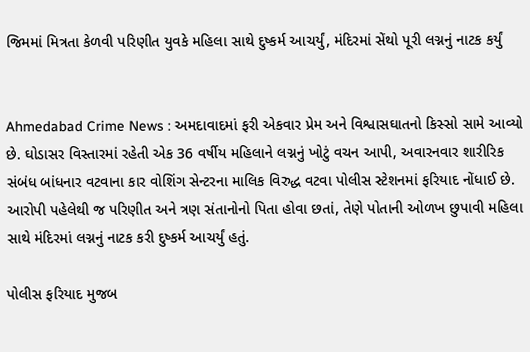જિમમાં મિત્રતા કેળવી પરિણીત યુવકે મહિલા સાથે દુષ્કર્મ આચર્યું, મંદિરમાં સેંથો પૂરી લગ્નનું નાટક કર્યું


Ahmedabad Crime News : અમદાવાદમાં ફરી એકવાર પ્રેમ અને વિશ્વાસઘાતનો કિસ્સો સામે આવ્યો છે. ઘોડાસર વિસ્તારમાં રહેતી એક 36 વર્ષીય મહિલાને લગ્નનું ખોટું વચન આપી, અવારનવાર શારીરિક સંબંધ બાંધનાર વટવાના કાર વોશિંગ સેન્ટરના માલિક વિરુદ્ધ વટવા પોલીસ સ્ટેશનમાં ફરિયાદ નોંધાઈ છે. આરોપી પહેલેથી જ પરિણીત અને ત્રણ સંતાનોનો પિતા હોવા છતાં, તેણે પોતાની ઓળખ છુપાવી મહિલા સાથે મંદિરમાં લગ્નનું નાટક કરી દુષ્કર્મ આચર્યું હતું.

પોલીસ ફરિયાદ મુજબ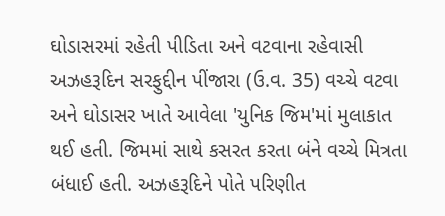ઘોડાસરમાં રહેતી પીડિતા અને વટવાના રહેવાસી અઝહરૂદિન સરફુદ્દીન પીંજારા (ઉ.વ. 35) વચ્ચે વટવા અને ઘોડાસર ખાતે આવેલા 'યુનિક જિમ'માં મુલાકાત થઈ હતી. જિમમાં સાથે કસરત કરતા બંને વચ્ચે મિત્રતા બંધાઈ હતી. અઝહરૂદિને પોતે પરિણીત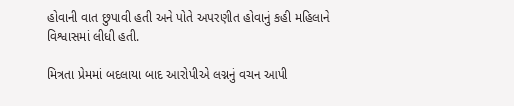હોવાની વાત છુપાવી હતી અને પોતે અપરણીત હોવાનું કહી મહિલાને વિશ્વાસમાં લીધી હતી.

મિત્રતા પ્રેમમાં બદલાયા બાદ આરોપીએ લગ્નનું વચન આપી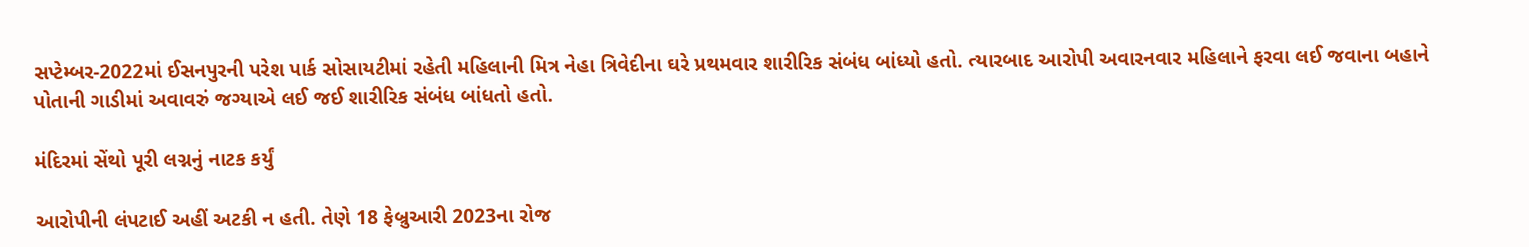સપ્ટેમ્બર-2022માં ઈસનપુરની પરેશ પાર્ક સોસાયટીમાં રહેતી મહિલાની મિત્ર નેહા ત્રિવેદીના ઘરે પ્રથમવાર શારીરિક સંબંધ બાંધ્યો હતો. ત્યારબાદ આરોપી અવારનવાર મહિલાને ફરવા લઈ જવાના બહાને પોતાની ગાડીમાં અવાવરું જગ્યાએ લઈ જઈ શારીરિક સંબંધ બાંધતો હતો.

મંદિરમાં સેંથો પૂરી લગ્નનું નાટક કર્યું

આરોપીની લંપટાઈ અહીં અટકી ન હતી. તેણે 18 ફેબ્રુઆરી 2023ના રોજ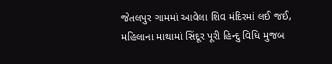જેતલપુર ગામમાં આવેલા શિવ મંદિરમાં લઈ જઈ, મહિલાના માથામાં સિંદૂર પૂરી હિન્દુ વિધિ મુજબ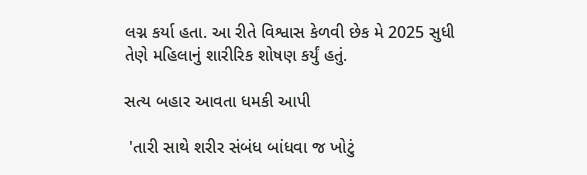લગ્ન કર્યા હતા. આ રીતે વિશ્વાસ કેળવી છેક મે 2025 સુધી તેણે મહિલાનું શારીરિક શોષણ કર્યું હતું.

સત્ય બહાર આવતા ધમકી આપી

 'તારી સાથે શરીર સંબંધ બાંધવા જ ખોટું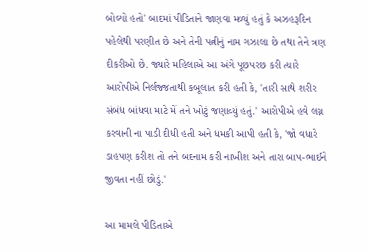બોલ્યો હતો' બાદમાં પીડિતાને જાણવા મળ્યું હતું કે અઝહરૂદિન પહેલેથી પરણીત છે અને તેની પત્નીનું નામ ગઝાલા છે તથા તેને ત્રણ દીકરીઓ છે. જ્યારે મહિલાએ આ અંગે પૂછપરછ કરી ત્યારે આરોપીએ નિર્લજ્જતાથી કબૂલાત કરી હતી કે, 'તારી સાથે શરીર સંબંધ બાંધવા માટે મેં તને ખોટું જણાવ્યું હતું.' આરોપીએ હવે લગ્ન કરવાની ના પાડી દીધી હતી અને ધમકી આપી હતી કે, 'જો વધારે ડાહપણ કરીશ તો તને બદનામ કરી નાખીશ અને તારા બાપ-ભાઈને જીવતા નહીં છોડું.'

આ મામલે પીડિતાએ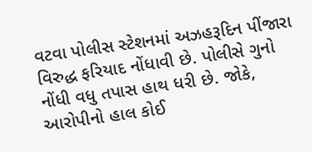વટવા પોલીસ સ્ટેશનમાં અઝહરૂદિન પીંજારા વિરુદ્ધ ફરિયાદ નોંધાવી છે. પોલીસે ગુનો નોંધી વધુ તપાસ હાથ ધરી છે. જોકે, આરોપીનો હાલ કોઈ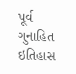પૂર્વ ગુનાહિત ઇતિહાસ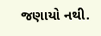જણાયો નથી.